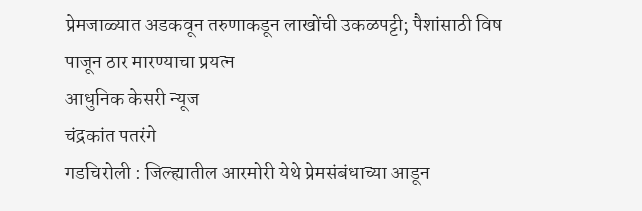प्रेमजाळ्यात अडकवून तरुणाकडून लाखोंची उकळपट्टी; पैशांसाठी विष पाजून ठार मारण्याचा प्रयत्न
आधुनिक केसरी न्यूज
चंद्रकांत पतरंगे
गडचिरोली : जिल्ह्यातील आरमोरी येथे प्रेमसंबंधाच्या आडून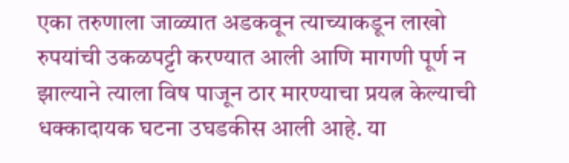एका तरुणाला जाळ्यात अडकवून त्याच्याकडून लाखो रुपयांची उकळपट्टी करण्यात आली आणि मागणी पूर्ण न झाल्याने त्याला विष पाजून ठार मारण्याचा प्रयत्न केल्याची धक्कादायक घटना उघडकीस आली आहे. या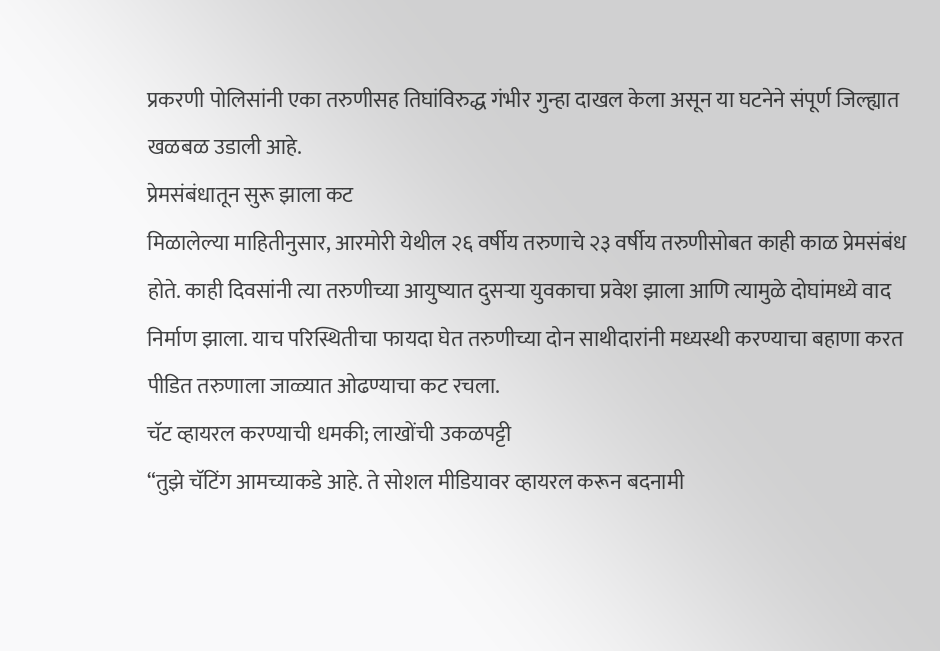प्रकरणी पोलिसांनी एका तरुणीसह तिघांविरुद्ध गंभीर गुन्हा दाखल केला असून या घटनेने संपूर्ण जिल्ह्यात खळबळ उडाली आहे.
प्रेमसंबंधातून सुरू झाला कट
मिळालेल्या माहितीनुसार, आरमोरी येथील २६ वर्षीय तरुणाचे २३ वर्षीय तरुणीसोबत काही काळ प्रेमसंबंध होते. काही दिवसांनी त्या तरुणीच्या आयुष्यात दुसऱ्या युवकाचा प्रवेश झाला आणि त्यामुळे दोघांमध्ये वाद निर्माण झाला. याच परिस्थितीचा फायदा घेत तरुणीच्या दोन साथीदारांनी मध्यस्थी करण्याचा बहाणा करत पीडित तरुणाला जाळ्यात ओढण्याचा कट रचला.
चॅट व्हायरल करण्याची धमकी; लाखोंची उकळपट्टी
“तुझे चॅटिंग आमच्याकडे आहे. ते सोशल मीडियावर व्हायरल करून बदनामी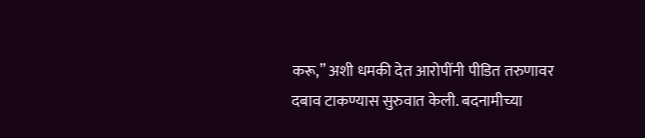करू,” अशी धमकी देत आरोपींनी पीडित तरुणावर दबाव टाकण्यास सुरुवात केली. बदनामीच्या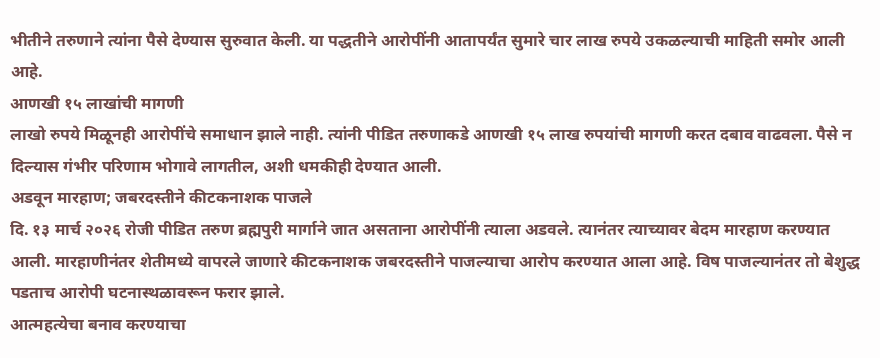भीतीने तरुणाने त्यांना पैसे देण्यास सुरुवात केली. या पद्धतीने आरोपींनी आतापर्यंत सुमारे चार लाख रुपये उकळल्याची माहिती समोर आली आहे.
आणखी १५ लाखांची मागणी
लाखो रुपये मिळूनही आरोपींचे समाधान झाले नाही. त्यांनी पीडित तरुणाकडे आणखी १५ लाख रुपयांची मागणी करत दबाव वाढवला. पैसे न दिल्यास गंभीर परिणाम भोगावे लागतील, अशी धमकीही देण्यात आली.
अडवून मारहाण; जबरदस्तीने कीटकनाशक पाजले
दि. १३ मार्च २०२६ रोजी पीडित तरुण ब्रह्मपुरी मार्गाने जात असताना आरोपींनी त्याला अडवले. त्यानंतर त्याच्यावर बेदम मारहाण करण्यात आली. मारहाणीनंतर शेतीमध्ये वापरले जाणारे कीटकनाशक जबरदस्तीने पाजल्याचा आरोप करण्यात आला आहे. विष पाजल्यानंतर तो बेशुद्ध पडताच आरोपी घटनास्थळावरून फरार झाले.
आत्महत्येचा बनाव करण्याचा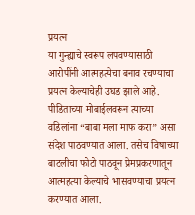प्रयत्न
या गुन्ह्याचे स्वरूप लपवण्यासाठी आरोपींनी आत्महत्येचा बनाव रचण्याचा प्रयत्न केल्याचेही उघड झाले आहे. पीडिताच्या मोबाईलवरून त्याच्या वडिलांना “बाबा मला माफ करा” असा संदेश पाठवण्यात आला. तसेच विषाच्या बाटलीचा फोटो पाठवून प्रेमप्रकरणातून आत्महत्या केल्याचे भासवण्याचा प्रयत्न करण्यात आला.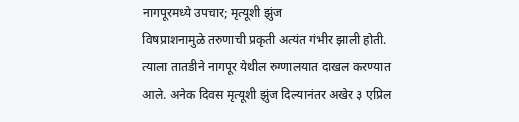नागपूरमध्ये उपचार; मृत्यूशी झुंज
विषप्राशनामुळे तरुणाची प्रकृती अत्यंत गंभीर झाली होती. त्याला तातडीने नागपूर येथील रुग्णालयात दाखल करण्यात आले. अनेक दिवस मृत्यूशी झुंज दिल्यानंतर अखेर ३ एप्रिल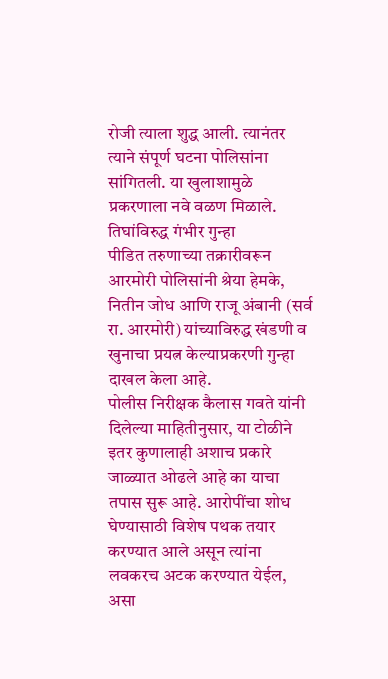रोजी त्याला शुद्ध आली. त्यानंतर त्याने संपूर्ण घटना पोलिसांना सांगितली. या खुलाशामुळे प्रकरणाला नवे वळण मिळाले.
तिघांविरुद्ध गंभीर गुन्हा
पीडित तरुणाच्या तक्रारीवरून आरमोरी पोलिसांनी श्रेया हेमके, नितीन जोध आणि राजू अंबानी (सर्व रा. आरमोरी) यांच्याविरुद्ध खंडणी व खुनाचा प्रयत्न केल्याप्रकरणी गुन्हा दाखल केला आहे.
पोलीस निरीक्षक कैलास गवते यांनी दिलेल्या माहितीनुसार, या टोळीने इतर कुणालाही अशाच प्रकारे जाळ्यात ओढले आहे का याचा तपास सुरू आहे. आरोपींचा शोध घेण्यासाठी विशेष पथक तयार करण्यात आले असून त्यांना लवकरच अटक करण्यात येईल, असा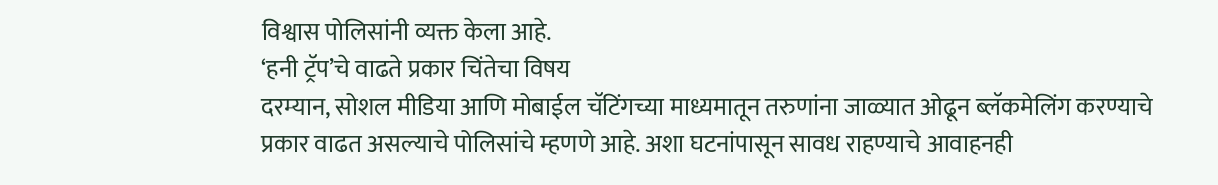विश्वास पोलिसांनी व्यक्त केला आहे.
‘हनी ट्रॅप’चे वाढते प्रकार चिंतेचा विषय
दरम्यान, सोशल मीडिया आणि मोबाईल चॅटिंगच्या माध्यमातून तरुणांना जाळ्यात ओढून ब्लॅकमेलिंग करण्याचे प्रकार वाढत असल्याचे पोलिसांचे म्हणणे आहे. अशा घटनांपासून सावध राहण्याचे आवाहनही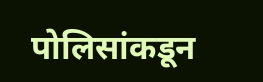पोलिसांकडून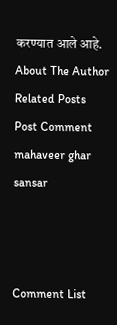करण्यात आले आहे.
About The Author
Related Posts
Post Comment
mahaveer ghar sansar



Comment List